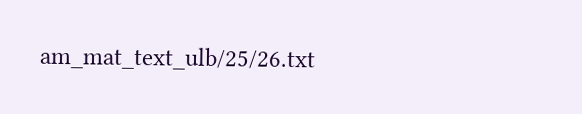am_mat_text_ulb/25/26.txt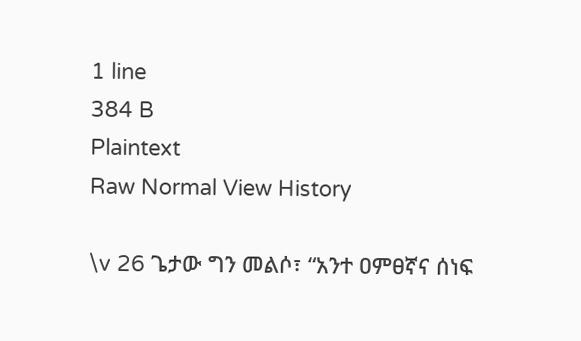1 line
384 B
Plaintext
Raw Normal View History

\v 26 ጌታው ግን መልሶ፣ “አንተ ዐምፀኛና ሰነፍ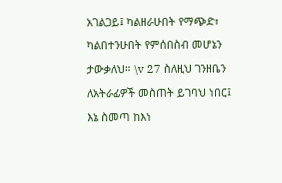አገልጋይ፤ ካልዘራሁበት የማጭድ፣ ካልበተንሁበት የምሰበስብ መሆኔን ታውቃለህ። \v 27 ስለዚህ ገንዘቤን ለአትራፊዎች መስጠት ይገባህ ነበር፤ እኔ ስመጣ ከእነ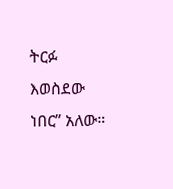ትርፉ እወስደው ነበር” አለው።